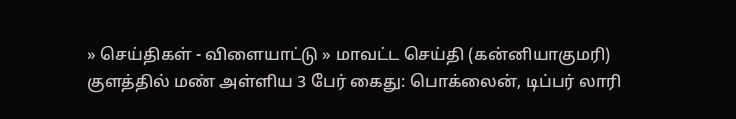» செய்திகள் - விளையாட்டு » மாவட்ட செய்தி (கன்னியாகுமரி)
குளத்தில் மண் அள்ளிய 3 பேர் கைது: பொக்லைன், டிப்பர் லாரி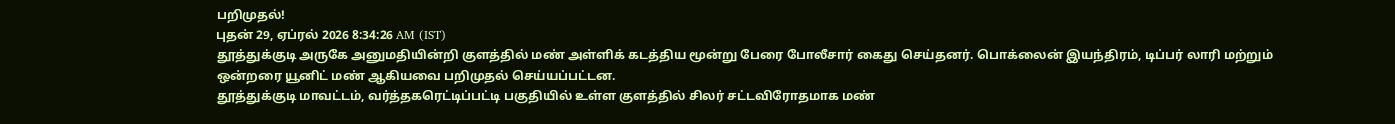பறிமுதல்!
புதன் 29, ஏப்ரல் 2026 8:34:26 AM (IST)
தூத்துக்குடி அருகே அனுமதியின்றி குளத்தில் மண் அள்ளிக் கடத்திய மூன்று பேரை போலீசார் கைது செய்தனர். பொக்லைன் இயந்திரம், டிப்பர் லாரி மற்றும் ஒன்றரை யூனிட் மண் ஆகியவை பறிமுதல் செய்யப்பட்டன.
தூத்துக்குடி மாவட்டம், வர்த்தகரெட்டிப்பட்டி பகுதியில் உள்ள குளத்தில் சிலர் சட்டவிரோதமாக மண்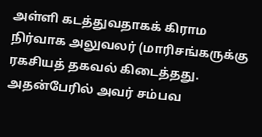அள்ளி கடத்துவதாகக் கிராம நிர்வாக அலுவலர் (மாரிசங்கருக்கு ரகசியத் தகவல் கிடைத்தது. அதன்பேரில் அவர் சம்பவ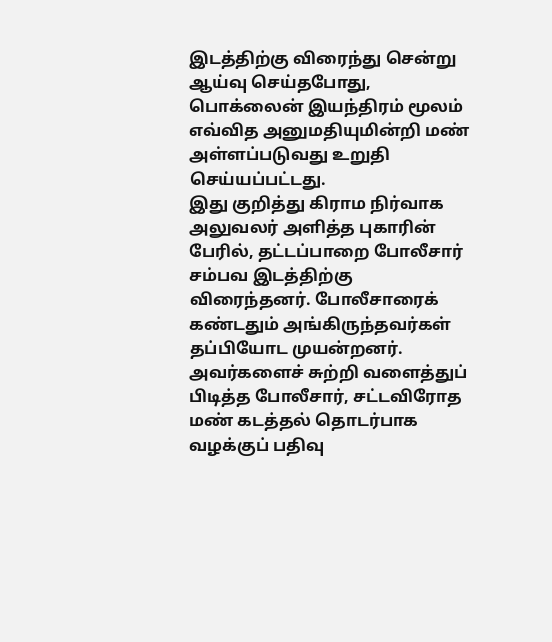இடத்திற்கு விரைந்து சென்று ஆய்வு செய்தபோது, பொக்லைன் இயந்திரம் மூலம் எவ்வித அனுமதியுமின்றி மண் அள்ளப்படுவது உறுதி செய்யப்பட்டது.
இது குறித்து கிராம நிர்வாக அலுவலர் அளித்த புகாரின் பேரில், தட்டப்பாறை போலீசார் சம்பவ இடத்திற்கு விரைந்தனர். போலீசாரைக் கண்டதும் அங்கிருந்தவர்கள் தப்பியோட முயன்றனர். அவர்களைச் சுற்றி வளைத்துப் பிடித்த போலீசார், சட்டவிரோத மண் கடத்தல் தொடர்பாக வழக்குப் பதிவு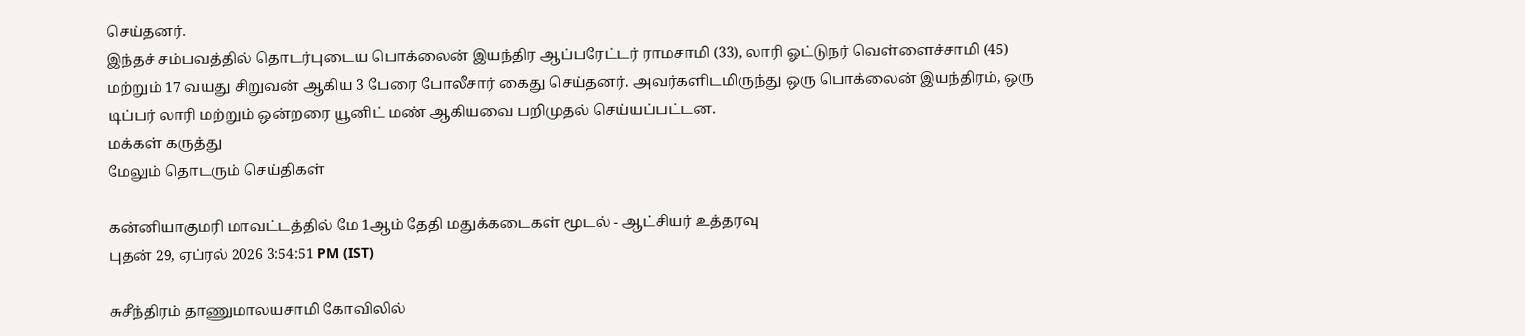செய்தனர்.
இந்தச் சம்பவத்தில் தொடர்புடைய பொக்லைன் இயந்திர ஆப்பரேட்டர் ராமசாமி (33), லாரி ஓட்டுநர் வெள்ளைச்சாமி (45) மற்றும் 17 வயது சிறுவன் ஆகிய 3 பேரை போலீசார் கைது செய்தனர். அவர்களிடமிருந்து ஒரு பொக்லைன் இயந்திரம், ஒரு டிப்பர் லாரி மற்றும் ஒன்றரை யூனிட் மண் ஆகியவை பறிமுதல் செய்யப்பட்டன.
மக்கள் கருத்து
மேலும் தொடரும் செய்திகள்

கன்னியாகுமரி மாவட்டத்தில் மே 1ஆம் தேதி மதுக்கடைகள் மூடல் - ஆட்சியர் உத்தரவு
புதன் 29, ஏப்ரல் 2026 3:54:51 PM (IST)

சுசீந்திரம் தாணுமாலயசாமி கோவிலில்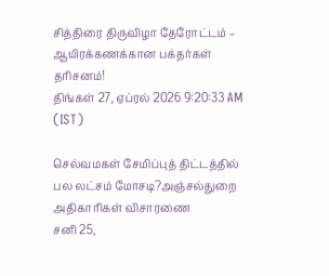சித்திரை திருவிழா தேரோட்டம் – ஆயிரக்கணக்கான பக்தர்கள் தரிசனம்!
திங்கள் 27, ஏப்ரல் 2026 9:20:33 AM (IST)

செல்வமகள் சேமிப்புத் திட்டத்தில் பல லட்சம் மோசடி?அஞ்சல்துறை அதிகாரிகள் விசாரணை
சனி 25,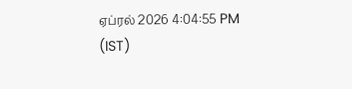ஏப்ரல் 2026 4:04:55 PM (IST)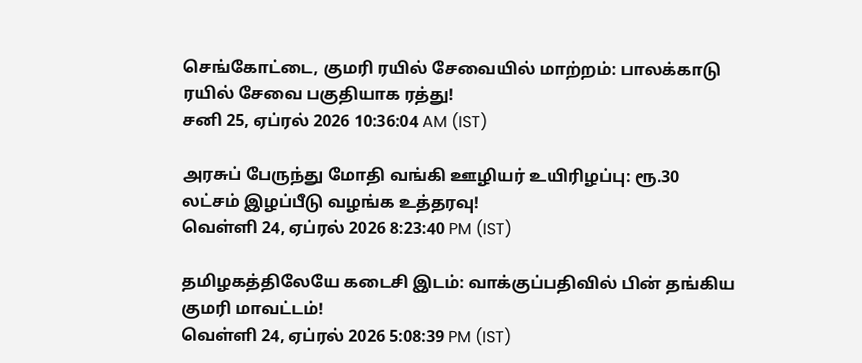செங்கோட்டை, குமரி ரயில் சேவையில் மாற்றம்: பாலக்காடு ரயில் சேவை பகுதியாக ரத்து!
சனி 25, ஏப்ரல் 2026 10:36:04 AM (IST)

அரசுப் பேருந்து மோதி வங்கி ஊழியர் உயிரிழப்பு: ரூ.30 லட்சம் இழப்பீடு வழங்க உத்தரவு!
வெள்ளி 24, ஏப்ரல் 2026 8:23:40 PM (IST)

தமிழகத்திலேயே கடைசி இடம்: வாக்குப்பதிவில் பின் தங்கிய குமரி மாவட்டம்!
வெள்ளி 24, ஏப்ரல் 2026 5:08:39 PM (IST)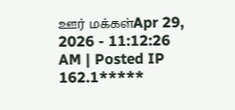ஊர் மக்கள்Apr 29, 2026 - 11:12:26 AM | Posted IP 162.1*****